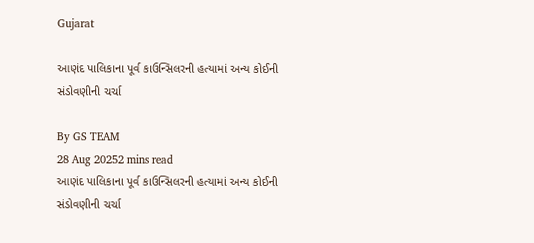Gujarat

આણંદ પાલિકાના પૂર્વ કાઉન્સિલરની હત્યામાં અન્ય કોઈની સંડોવણીની ચર્ચા

By GS TEAM
28 Aug 20252 mins read
આણંદ પાલિકાના પૂર્વ કાઉન્સિલરની હત્યામાં અન્ય કોઈની સંડોવણીની ચર્ચા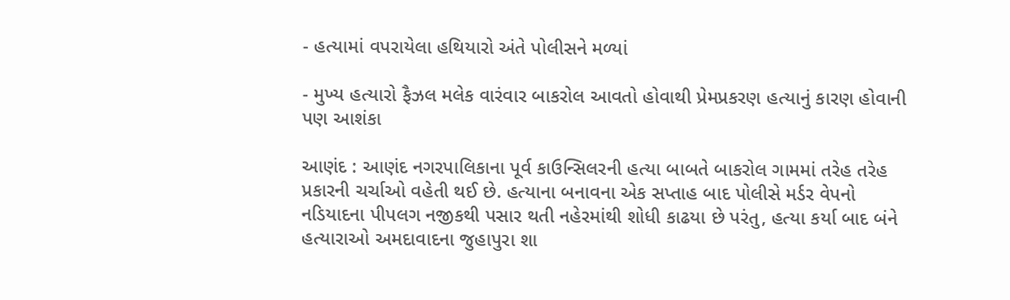- હત્યામાં વપરાયેલા હથિયારો અંતે પોલીસને મળ્યાં

- મુખ્ય હત્યારો ફૈઝલ મલેક વારંવાર બાકરોલ આવતો હોવાથી પ્રેમપ્રકરણ હત્યાનું કારણ હોવાની પણ આશંકા

આણંદ : આણંદ નગરપાલિકાના પૂર્વ કાઉન્સિલરની હત્યા બાબતે બાકરોલ ગામમાં તરેહ તરેહ પ્રકારની ચર્ચાઓ વહેતી થઈ છે. હત્યાના બનાવના એક સપ્તાહ બાદ પોલીસે મર્ડર વેપનો નડિયાદના પીપલગ નજીકથી પસાર થતી નહેરમાંથી શોધી કાઢયા છે પરંતુ, હત્યા કર્યા બાદ બંને  હત્યારાઓ અમદાવાદના જુહાપુરા શા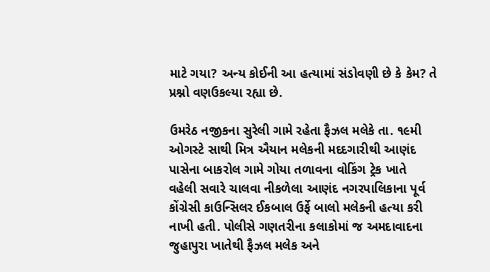માટે ગયા? અન્ય કોઈની આ હત્યામાં સંડોવણી છે કે કેમ? તે પ્રશ્નો વણઉકલ્યા રહ્યા છે.

ઉમરેઠ નજીકના સુરેલી ગામે રહેતા ફૈઝલ મલેકે તા. ૧૯મી ઓગસ્ટે સાથી મિત્ર ઐયાન મલેકની મદદગારીથી આણંદ પાસેના બાકરોલ ગામે ગોયા તળાવના વોકિંગ ટ્રેક ખાતે વહેલી સવારે ચાલવા નીકળેલા આણંદ નગરપાલિકાના પૂર્વ કોંગ્રેસી કાઉન્સિલર ઈકબાલ ઉર્ફે બાલો મલેકની હત્યા કરી નાખી હતી. પોલીસે ગણતરીના કલાકોમાં જ અમદાવાદના જુહાપુરા ખાતેથી ફૈઝલ મલેક અને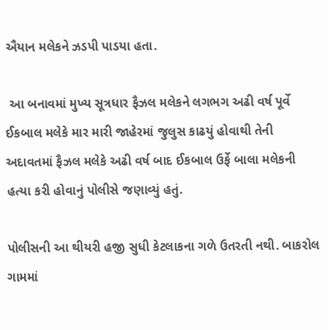ઐયાન મલેકને ઝડપી પાડયા હતા.

 આ બનાવમાં મુખ્ય સૂત્રધાર ફૈઝલ મલેકને લગભગ અઢી વર્ષ પૂર્વે ઈકબાલ મલેકે માર મારી જાહેરમાં જુલુસ કાઢયું હોવાથી તેની અદાવતમાં ફૈઝલ મલેકે અઢી વર્ષ બાદ ઈકબાલ ઉર્ફે બાલા મલેકની હત્યા કરી હોવાનું પોલીસે જણાવ્યું હતું.

પોલીસની આ થીયરી હજી સુધી કેટલાકના ગળે ઉતરતી નથી. બાકરોલ ગામમાં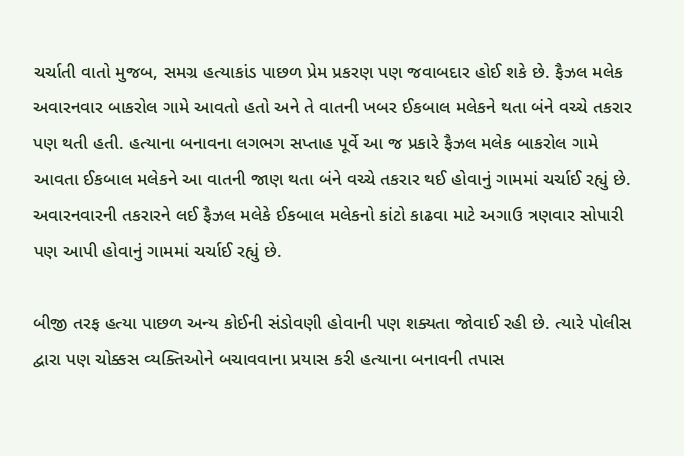ચર્ચાતી વાતો મુજબ, સમગ્ર હત્યાકાંડ પાછળ પ્રેમ પ્રકરણ પણ જવાબદાર હોઈ શકે છે. ફૈઝલ મલેક અવારનવાર બાકરોલ ગામે આવતો હતો અને તે વાતની ખબર ઈકબાલ મલેકને થતા બંને વચ્ચે તકરાર પણ થતી હતી. હત્યાના બનાવના લગભગ સપ્તાહ પૂર્વે આ જ પ્રકારે ફૈઝલ મલેક બાકરોલ ગામે આવતા ઈકબાલ મલેકને આ વાતની જાણ થતા બંને વચ્ચે તકરાર થઈ હોવાનું ગામમાં ચર્ચાઈ રહ્યું છે. અવારનવારની તકરારને લઈ ફૈઝલ મલેકે ઈકબાલ મલેકનો કાંટો કાઢવા માટે અગાઉ ત્રણવાર સોપારી પણ આપી હોવાનું ગામમાં ચર્ચાઈ રહ્યું છે.

બીજી તરફ હત્યા પાછળ અન્ય કોઈની સંડોવણી હોવાની પણ શક્યતા જોવાઈ રહી છે. ત્યારે પોલીસ દ્વારા પણ ચોક્કસ વ્યક્તિઓને બચાવવાના પ્રયાસ કરી હત્યાના બનાવની તપાસ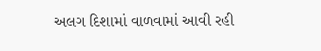અલગ દિશામાં વાળવામાં આવી રહી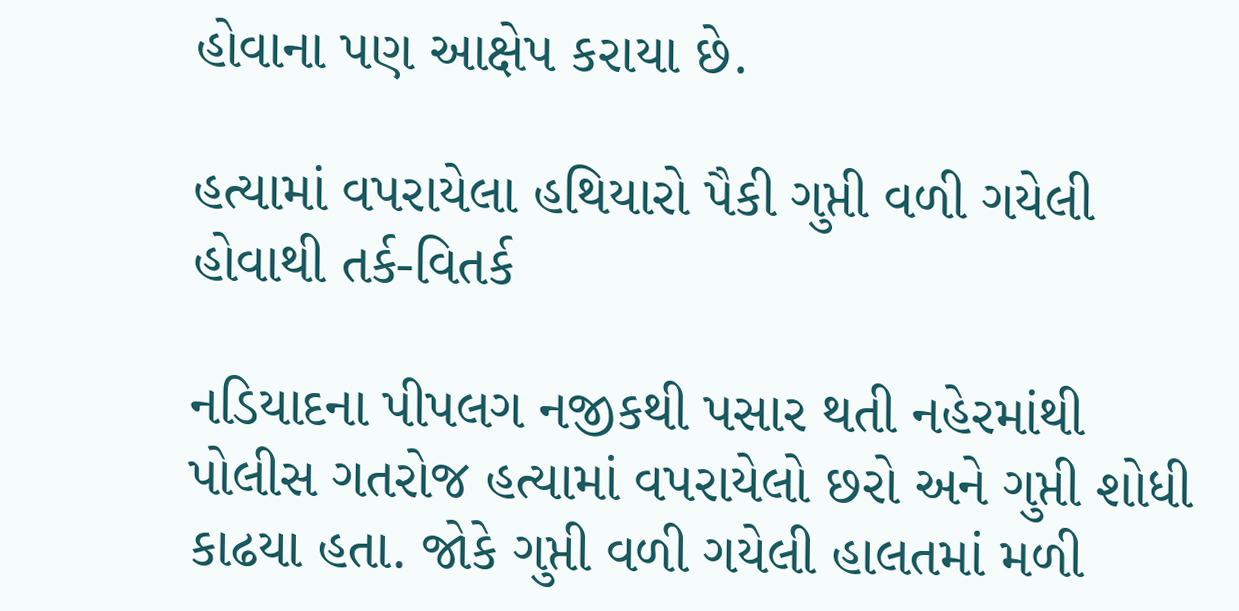હોવાના પણ આક્ષેપ કરાયા છે.

હત્યામાં વપરાયેલા હથિયારો પૈકી ગુપ્તી વળી ગયેલી હોવાથી તર્ક-વિતર્ક

નડિયાદના પીપલગ નજીકથી પસાર થતી નહેરમાંથી પોલીસ ગતરોજ હત્યામાં વપરાયેલો છરો અને ગુપ્તી શોધી કાઢયા હતા. જોકે ગુપ્તી વળી ગયેલી હાલતમાં મળી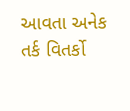આવતા અનેક તર્ક વિતર્કો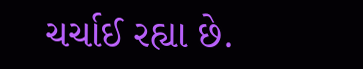ચર્ચાઈ રહ્યા છે.